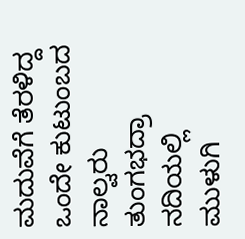ಮದುವೆಗೆ ತೆರಳಿದ್ದ ಒಂದೇ ಕುಟುಂಬದ ನಾಲ್ವರು ತುಂಗಭದ್ರಾ ನದಿಯಲ್ಲಿ ಮುಳುಗಿ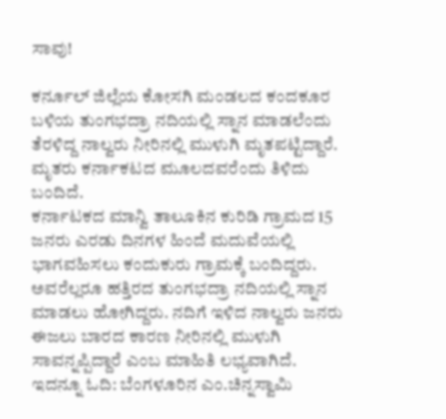ಸಾವು!

ಕರ್ನೂಲ್ ಜಿಲ್ಲೆಯ ಕೋಸಗಿ ಮಂಡಲದ ಕಂದಕೂರ ಬಳಿಯ ತುಂಗಭದ್ರಾ ನದಿಯಲ್ಲಿ ಸ್ನಾನ ಮಾಡಲೆಂದು ತೆರಳಿದ್ದ ನಾಲ್ವರು ನೀರಿನಲ್ಲಿ ಮುಳುಗಿ ಮೃತಪಟ್ಟಿದ್ದಾರೆ. ಮೃತರು ಕರ್ನಾಕಟದ ಮೂಲದವರೆಂದು ತಿಳಿದು ಬಂದಿದೆ.
ಕರ್ನಾಟಕದ ಮಾನ್ವಿ ತಾಲೂಕಿನ ಕುರಿಡಿ ಗ್ರಾಮದ 15 ಜನರು ಎರಡು ದಿನಗಳ ಹಿಂದೆ ಮದುವೆಯಲ್ಲಿ ಭಾಗವಹಿಸಲು ಕಂದುಕುರು ಗ್ರಾಮಕ್ಕೆ ಬಂದಿದ್ದರು. ಅವರೆಲ್ಲರೂ ಹತ್ತಿರದ ತುಂಗಭದ್ರಾ ನದಿಯಲ್ಲಿ ಸ್ನಾನ ಮಾಡಲು ಹೋಗಿದ್ದರು. ನದಿಗೆ ಇಳಿದ ನಾಲ್ವರು ಜನರು ಈಜಲು ಬಾರದ ಕಾರಣ ನೀರಿನಲ್ಲಿ ಮುಳುಗಿ ಸಾವನ್ನಪ್ಪಿದ್ದಾರೆ ಎಂಬ ಮಾಹಿತಿ ಲಭ್ಯವಾಗಿದೆ.
ಇದನ್ನೂ ಓದಿ: ಬೆಂಗಳೂರಿನ ಎಂ.ಚಿನ್ನಸ್ವಾಮಿ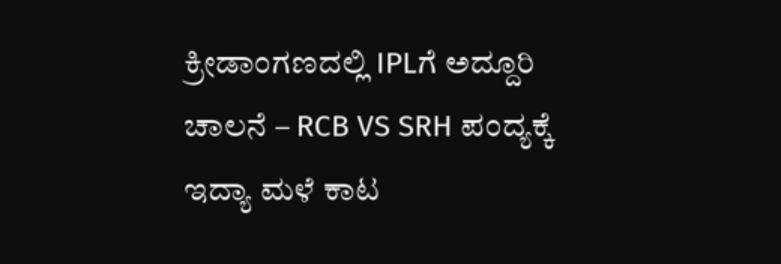ಕ್ರೀಡಾಂಗಣದಲ್ಲಿ IPLಗೆ ಅದ್ದೂರಿ ಚಾಲನೆ – RCB VS SRH ಪಂದ್ಯಕ್ಕೆ ಇದ್ಯಾ ಮಳೆ ಕಾಟ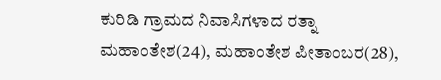ಕುರಿಡಿ ಗ್ರಾಮದ ನಿವಾಸಿಗಳಾದ ರತ್ನಾ ಮಹಾಂತೇಶ(24), ಮಹಾಂತೇಶ ಪೀತಾಂಬರ(28),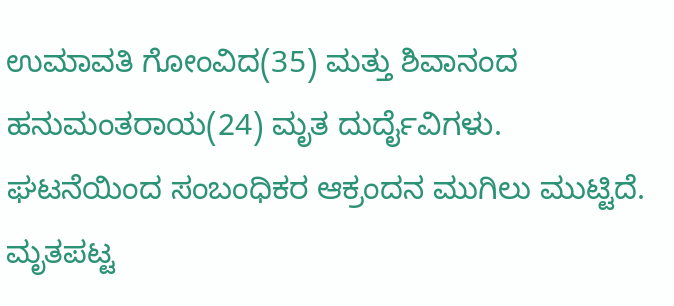ಉಮಾವತಿ ಗೋಂವಿದ(35) ಮತ್ತು ಶಿವಾನಂದ ಹನುಮಂತರಾಯ(24) ಮೃತ ದುರ್ದೈವಿಗಳು. ಘಟನೆಯಿಂದ ಸಂಬಂಧಿಕರ ಆಕ್ರಂದನ ಮುಗಿಲು ಮುಟ್ಟಿದೆ. ಮೃತಪಟ್ಟ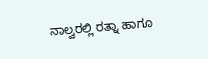ನಾಲ್ವರಲ್ಲಿ ರತ್ನಾ ಹಾಗೂ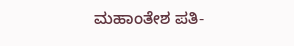ಮಹಾಂತೇಶ ಪತಿ-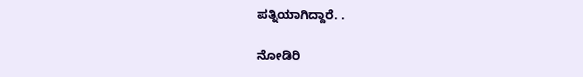ಪತ್ನಿಯಾಗಿದ್ದಾರೆ. .

ನೋಡಿರಿ